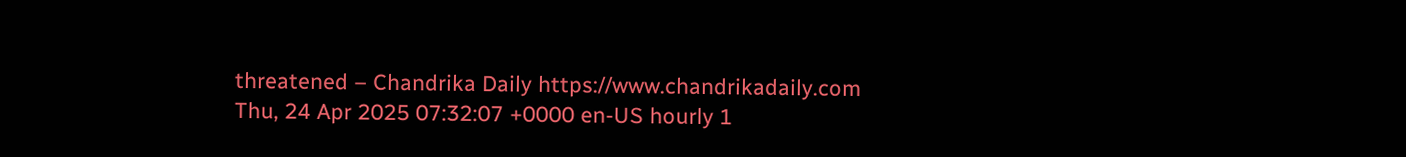threatened – Chandrika Daily https://www.chandrikadaily.com Thu, 24 Apr 2025 07:32:07 +0000 en-US hourly 1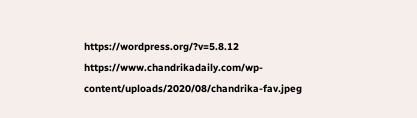https://wordpress.org/?v=5.8.12 https://www.chandrikadaily.com/wp-content/uploads/2020/08/chandrika-fav.jpeg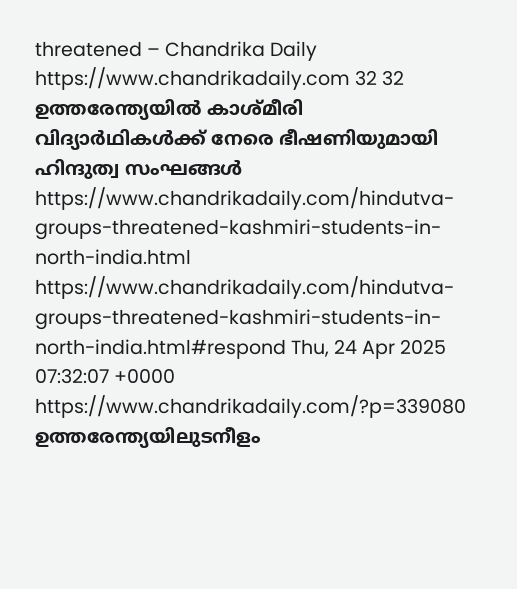threatened – Chandrika Daily https://www.chandrikadaily.com 32 32 ഉത്തരേന്ത്യയില്‍ കാശ്മീരി വിദ്യാര്‍ഥികള്‍ക്ക് നേരെ ഭീഷണിയുമായി ഹിന്ദുത്വ സംഘങ്ങള്‍ https://www.chandrikadaily.com/hindutva-groups-threatened-kashmiri-students-in-north-india.html https://www.chandrikadaily.com/hindutva-groups-threatened-kashmiri-students-in-north-india.html#respond Thu, 24 Apr 2025 07:32:07 +0000 https://www.chandrikadaily.com/?p=339080 ഉത്തരേന്ത്യയിലുടനീളം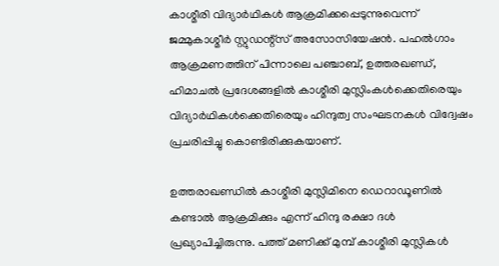കാശ്മീരി വിദ്യാര്‍ഥികള്‍ ആക്രമിക്കപ്പെടുന്നുവെന്ന് ജമ്മുകാശ്മീര്‍ സ്റ്റുഡന്റ്‌സ് അസോസിയേഷന്‍. പഹല്‍ഗാം ആക്രമണത്തിന് പിന്നാലെ പഞ്ചാബ്, ഉത്തരഖണ്ഡ്, ഹിമാചല്‍ പ്രദേശങ്ങളില്‍ കാശ്മീരി മുസ്ലിംകള്‍ക്കെതിരെയും വിദ്യാര്‍ഥികള്‍ക്കെതിരെയും ഹിന്ദുത്വ സംഘടനകള്‍ വിദ്വേഷം പ്രചരിപ്പിച്ചു കൊണ്ടിരിക്കുകയാണ്.

ഉത്തരാഖണ്ഡില്‍ കാശ്മീരി മുസ്ലിമിനെ ഡെറാഡൂണില്‍ കണ്ടാല്‍ ആക്രമിക്കും എന്ന് ഹിന്ദു രക്ഷാ ദള്‍ പ്രഖ്യാപിച്ചിരുന്നു. പത്ത് മണിക്ക് മുമ്പ് കാശ്മീരി മുസ്ലികള്‍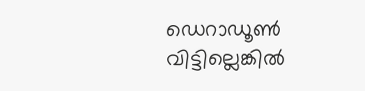ഡെറാഡൂണ്‍ വിട്ടില്ലെങ്കില്‍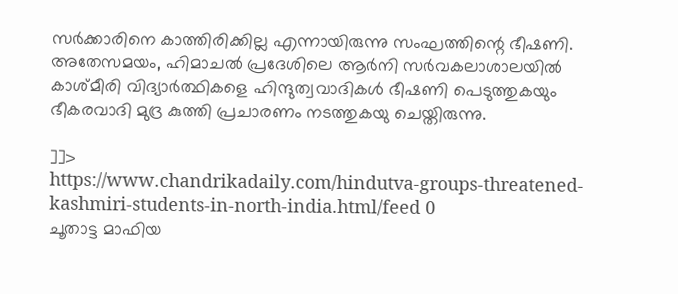സര്‍ക്കാരിനെ കാത്തിരിക്കില്ല എന്നായിരുന്നു സംഘത്തിന്റെ ഭീഷണി. അതേസമയം, ഹിമാചല്‍ പ്രദേശിലെ ആര്‍നി സര്‍വകലാശാലയില്‍ കാശ്മീരി വിദ്യാര്‍ത്ഥികളെ ഹിന്ദുത്വവാദികള്‍ ഭീഷണി പെടുത്തുകയും ഭീകരവാദി മുദ്ര കുത്തി പ്രചാരണം നടത്തുകയു ചെയ്തിരുന്നു.

]]>
https://www.chandrikadaily.com/hindutva-groups-threatened-kashmiri-students-in-north-india.html/feed 0
ചൂതാട്ട മാഫിയ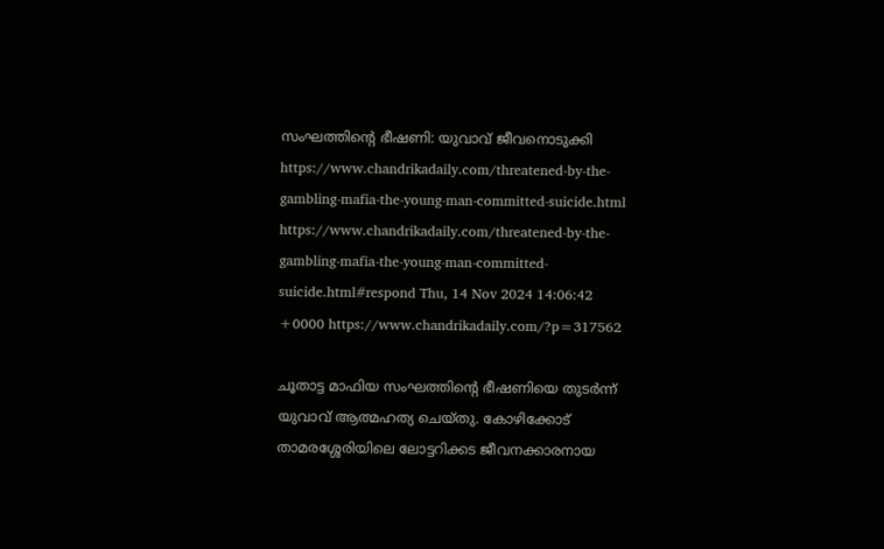സംഘത്തിന്‍റെ ഭീഷണി: യുവാവ് ജീവനൊടുക്കി https://www.chandrikadaily.com/threatened-by-the-gambling-mafia-the-young-man-committed-suicide.html https://www.chandrikadaily.com/threatened-by-the-gambling-mafia-the-young-man-committed-suicide.html#respond Thu, 14 Nov 2024 14:06:42 +0000 https://www.chandrikadaily.com/?p=317562

ചൂതാട്ട മാഫിയ സംഘത്തിന്റെ ഭീഷണിയെ തുടർന്ന് യുവാവ് ആത്മഹത്യ ചെയ്തു. കോഴിക്കോട് താമരശ്ശേരിയിലെ ലോട്ടറിക്കട ജീവനക്കാരനായ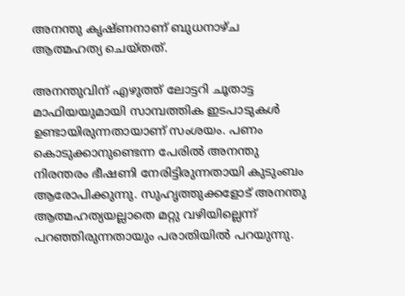അനന്തു കൃഷ്ണനാണ് ബുധനാഴ്ച ആത്മഹത്യ ചെയ്തത്.

അനന്തുവിന് എഴുത്ത് ലോട്ടറി ചൂതാട്ട മാഫിയയുമായി സാമ്പത്തിക ഇടപാടുകൾ ഉണ്ടായിരുന്നതായാണ് സംശയം. പണം കൊടുക്കാനുണ്ടെന്ന പേരിൽ അനന്തു നിരന്തരം ഭീഷണി നേരിട്ടിരുന്നതായി കുടുംബം ആരോപിക്കുന്നു. സുഹൃത്തുക്കളോട് അനന്തു ആത്മഹത്യയല്ലാതെ മറ്റു വഴിയില്ലെന്ന് പറഞ്ഞിരുന്നതായും പരാതിയില്‍ പറയുന്നു.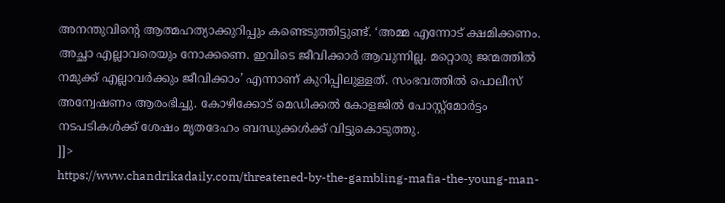അനന്തുവിന്റെ ആത്മഹത്യാക്കുറിപ്പും കണ്ടെടുത്തിട്ടുണ്ട്. ‘അമ്മ എന്നോട് ക്ഷമിക്കണം. അച്ഛാ എല്ലാവരെയും നോക്കണെ. ഇവിടെ ജീവിക്കാർ ആവുന്നില്ല. മറ്റൊരു ജന്മത്തിൽ നമുക്ക് എല്ലാവർക്കും ജീവിക്കാം’ എന്നാണ് കുറിപ്പിലുള്ളത്. സംഭവത്തിൽ പൊലീസ് അന്വേഷണം ആരംഭിച്ചു. കോഴിക്കോട് മെഡിക്കൽ കോളജിൽ പോസ്റ്റ്മോർട്ടം നടപടികൾക്ക് ശേഷം മൃതദേഹം ബന്ധുക്കൾക്ക് വിട്ടുകൊടുത്തു.
]]>
https://www.chandrikadaily.com/threatened-by-the-gambling-mafia-the-young-man-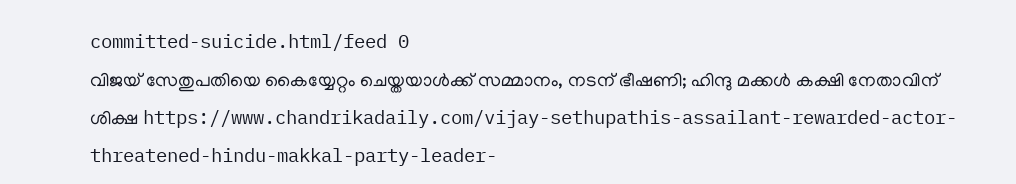committed-suicide.html/feed 0
വിജയ് സേതുപതിയെ കൈയ്യേറ്റം ചെയ്തയാൾക്ക് സമ്മാനം, നടന് ഭീഷണി; ഹിന്ദു മക്കള്‍ കക്ഷി നേതാവിന് ശിക്ഷ https://www.chandrikadaily.com/vijay-sethupathis-assailant-rewarded-actor-threatened-hindu-makkal-party-leader-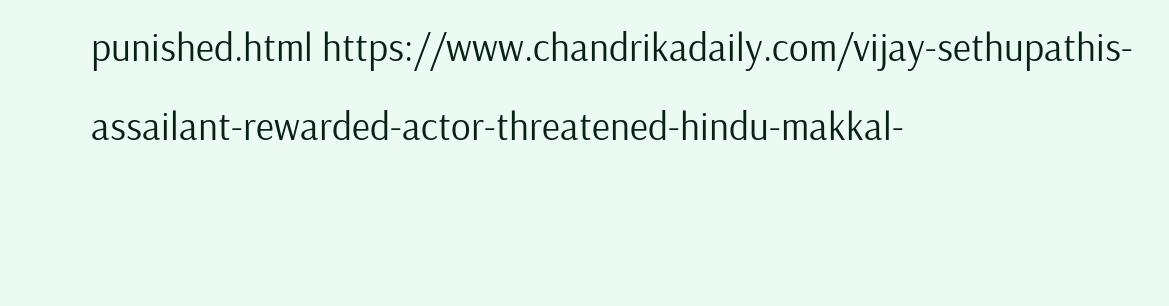punished.html https://www.chandrikadaily.com/vijay-sethupathis-assailant-rewarded-actor-threatened-hindu-makkal-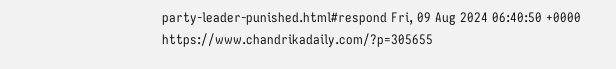party-leader-punished.html#respond Fri, 09 Aug 2024 06:40:50 +0000 https://www.chandrikadaily.com/?p=305655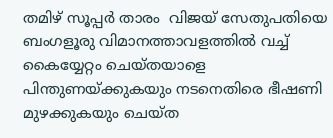തമിഴ് സൂപ്പര്‍ താരം  വിജയ് സേതുപതിയെ ബംഗളൂരു വിമാനത്താവളത്തിൽ വച്ച് കൈയ്യേറ്റം ചെയ്തയാളെ പിന്തുണയ്ക്കുകയും നടനെതിരെ ഭീഷണി മുഴക്കുകയും ചെയ്ത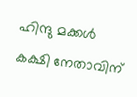ഹിന്ദു മക്കൾ കക്ഷി നേതാവിന്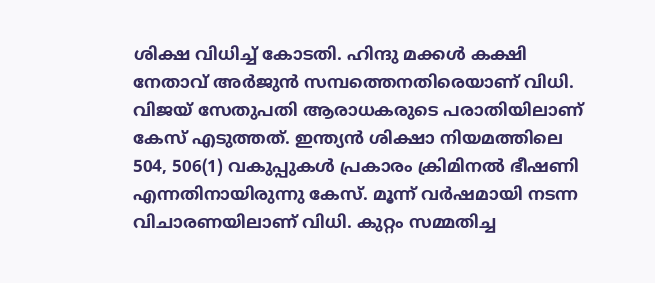ശിക്ഷ വിധിച്ച് കോടതി. ഹിന്ദു മക്കൾ കക്ഷി നേതാവ് അർജുൻ സമ്പത്തെനതിരെയാണ് വിധി. വിജയ് സേതുപതി ആരാധകരുടെ പരാതിയിലാണ് കേസ് എടുത്തത്. ഇന്ത്യൻ ശിക്ഷാ നിയമത്തിലെ 504, 506(1) വകുപ്പുകൾ പ്രകാരം ക്രിമിനൽ ഭീഷണി എന്നതിനായിരുന്നു കേസ്. മൂന്ന് വര്‍ഷമായി നടന്ന വിചാരണയിലാണ് വിധി. കുറ്റം സമ്മതിച്ച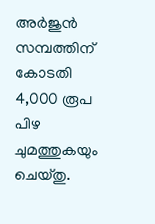അർജുൻ സമ്പത്തിന് കോടതി 4,000 രൂപ പിഴ ചുമത്തുകയും ചെയ്തു.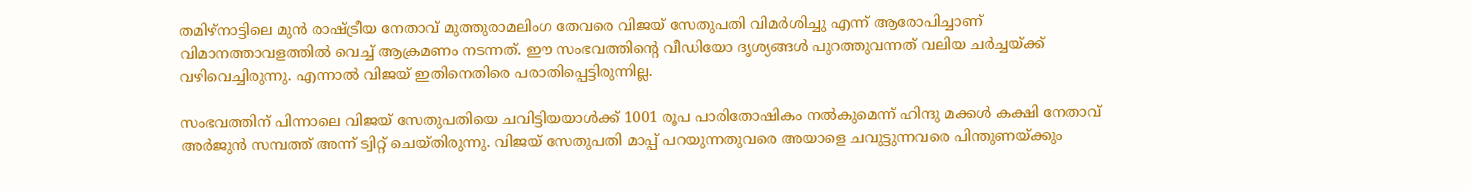തമിഴ്നാട്ടിലെ മുന്‍ രാഷ്ട്രീയ നേതാവ് മുത്തുരാമലിംഗ തേവരെ വിജയ് സേതുപതി വിമര്‍ശിച്ചു എന്ന് ആരോപിച്ചാണ് വിമാനത്താവളത്തിൽ വെച്ച് ആക്രമണം നടന്നത്. ഈ സംഭവത്തിന്‍റെ വീഡിയോ ദൃശ്യങ്ങൾ പുറത്തുവന്നത് വലിയ ചർച്ചയ്ക്ക് വഴിവെച്ചിരുന്നു. എന്നാൽ വിജയ് ഇതിനെതിരെ പരാതിപ്പെട്ടിരുന്നില്ല.

സംഭവത്തിന് പിന്നാലെ വിജയ് സേതുപതിയെ ചവിട്ടിയയാൾക്ക് 1001 രൂപ പാരിതോഷികം നൽകുമെന്ന് ഹിന്ദു മക്കൾ കക്ഷി നേതാവ് അർജുൻ സമ്പത്ത് അന്ന് ട്വിറ്റ് ചെയ്തിരുന്നു. വിജയ് സേതുപതി മാപ്പ് പറയുന്നതുവരെ അയാളെ ചവുട്ടുന്നവരെ പിന്തുണയ്ക്കും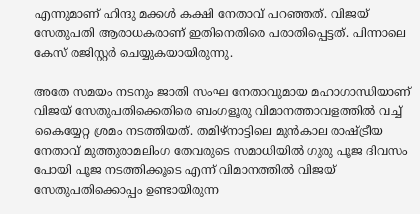എന്നുമാണ് ഹിന്ദു മക്കൾ കക്ഷി നേതാവ് പറഞ്ഞത്. വിജയ് സേതുപതി ആരാധകരാണ് ഇതിനെതിരെ പരാതിപ്പെട്ടത്. പിന്നാലെ കേസ് രജിസ്റ്റർ ചെയ്യുകയായിരുന്നു.

അതേ സമയം നടനും ജാതി സംഘ നേതാവുമായ മഹാഗാന്ധിയാണ് വിജയ് സേതുപതിക്കെതിരെ ബംഗളൂരു വിമാനത്താവളത്തിൽ വച്ച് കൈയ്യേറ്റ ശ്രമം നടത്തിയത്. തമിഴ്നാട്ടിലെ മുന്‍കാല രാഷ്ട്രീയ നേതാവ് മുത്തുരാമലിംഗ തേവരുടെ സമാധിയില്‍ ഗുരു പൂജ ദിവസം പോയി പൂജ നടത്തിക്കൂടെ എന്ന് വിമാനത്തില്‍ വിജയ് സേതുപതിക്കൊപ്പം ഉണ്ടായിരുന്ന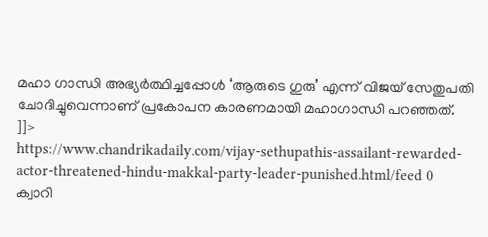മഹാ ഗാന്ധി അഭ്യര്‍ത്ഥിച്ചപ്പോള്‍ ‘ആരുടെ ഗുരു’ എന്ന് വിജയ് സേതുപതി ചോദിച്ചുവെന്നാണ് പ്രകോപന കാരണമായി മഹാഗാന്ധി പറഞ്ഞത്.
]]>
https://www.chandrikadaily.com/vijay-sethupathis-assailant-rewarded-actor-threatened-hindu-makkal-party-leader-punished.html/feed 0
ക്വാറി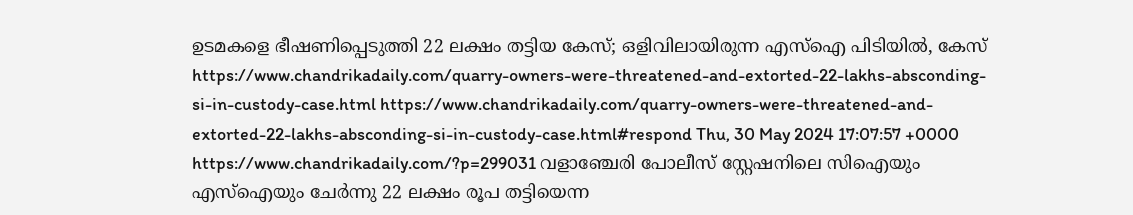ഉടമകളെ ഭീഷണിപ്പെടുത്തി 22 ലക്ഷം തട്ടിയ കേസ്; ഒളിവിലായിരുന്ന എസ്ഐ പിടിയില്‍, കേസ് https://www.chandrikadaily.com/quarry-owners-were-threatened-and-extorted-22-lakhs-absconding-si-in-custody-case.html https://www.chandrikadaily.com/quarry-owners-were-threatened-and-extorted-22-lakhs-absconding-si-in-custody-case.html#respond Thu, 30 May 2024 17:07:57 +0000 https://www.chandrikadaily.com/?p=299031 വളാഞ്ചേരി പോലീസ് സ്റ്റേഷനിലെ സിഐയും എസ്ഐയും ചേർന്നു 22 ലക്ഷം രൂപ തട്ടിയെന്ന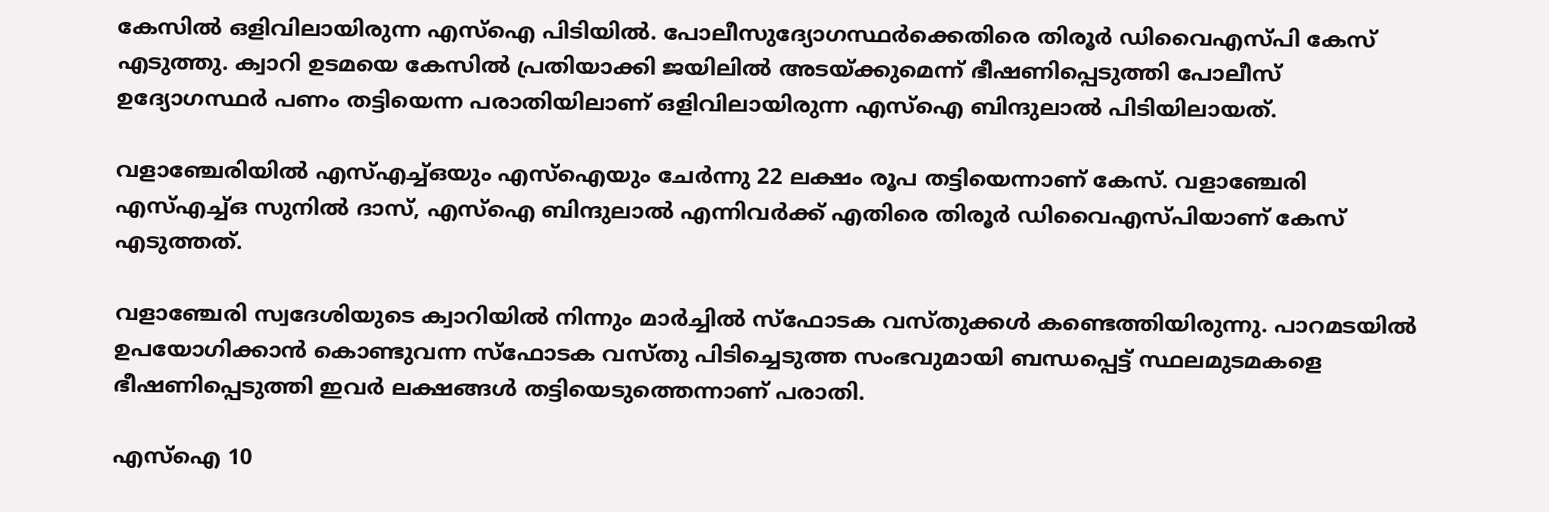കേസിൽ ഒളിവിലായിരുന്ന എസ്ഐ പിടിയിൽ. പോലീസുദ്യോഗസ്ഥർക്കെതിരെ തിരൂർ ഡിവൈഎസ്പി കേസ് എടുത്തു. ക്വാറി ഉടമയെ കേസിൽ പ്രതിയാക്കി ജയിലിൽ അടയ്ക്കുമെന്ന് ഭീഷണിപ്പെടുത്തി പോലീസ് ഉദ്യോഗസ്ഥർ പണം തട്ടിയെന്ന പരാതിയിലാണ് ഒളിവിലായിരുന്ന എസ്ഐ ബിന്ദുലാൽ പിടിയിലായത്.

വളാഞ്ചേരിയിൽ എസ്എച്ച്ഒയും എസ്ഐയും ചേർന്നു 22 ലക്ഷം രൂപ തട്ടിയെന്നാണ് കേസ്. വളാഞ്ചേരി എസ്എച്ച്ഒ സുനിൽ ദാസ്, എസ്ഐ ബിന്ദുലാൽ എന്നിവർക്ക് എതിരെ തിരൂർ ഡിവൈഎസ്പിയാണ് കേസ് എടുത്തത്.

വളാഞ്ചേരി സ്വദേശിയുടെ ക്വാറിയിൽ നിന്നും മാർച്ചിൽ സ്ഫോടക വസ്തുക്കൾ കണ്ടെത്തിയിരുന്നു. പാറമടയിൽ ഉപയോഗിക്കാൻ കൊണ്ടുവന്ന സ്ഫോടക വസ്തു പിടിച്ചെടുത്ത സംഭവുമായി ബന്ധപ്പെട്ട് സ്ഥലമുടമകളെ ഭീഷണിപ്പെടുത്തി ഇവർ ലക്ഷങ്ങൾ തട്ടിയെടുത്തെന്നാണ് പരാതി.

എസ്ഐ 10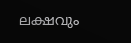ലക്ഷവും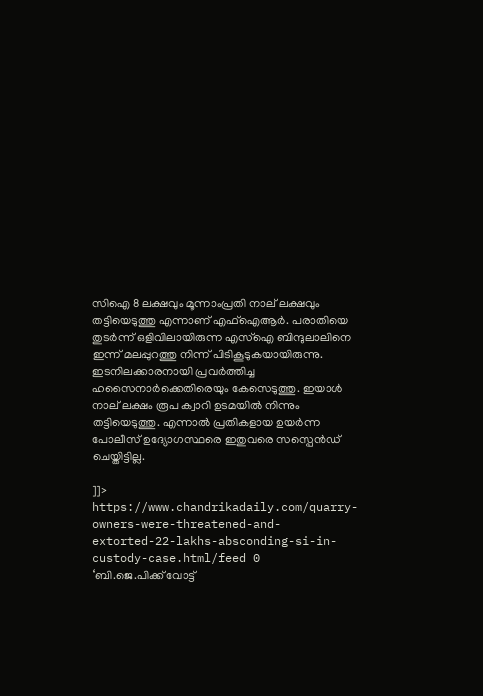സിഐ 8 ലക്ഷവും മൂന്നാംപ്രതി നാല് ലക്ഷവും തട്ടിയെടുത്തു എന്നാണ് എഫ്ഐആർ. പരാതിയെ തുടർന്ന് ഒളിവിലായിരുന്ന എസ്ഐ ബിന്ദുലാലിനെ ഇന്ന് മലപ്പുറത്തു നിന്ന് പിടികൂടുകയായിരുന്നു. ഇടനിലക്കാരനായി പ്രവർത്തിച്ച ഹസൈനാർക്കെതിരെയും കേസെടുത്തു. ഇയാൾ നാല് ലക്ഷം രൂപ ക്വാറി ഉടമയിൽ നിന്നും തട്ടിയെടുത്തു. എന്നാൽ പ്രതികളായ ഉയർന്ന പോലീസ് ഉദ്യോഗസ്ഥരെ ഇതുവരെ സസ്പെന്‍ഡ് ചെയ്തിട്ടില്ല.

]]>
https://www.chandrikadaily.com/quarry-owners-were-threatened-and-extorted-22-lakhs-absconding-si-in-custody-case.html/feed 0
‘ബി.ജെ.പിക്ക് വോട്ട്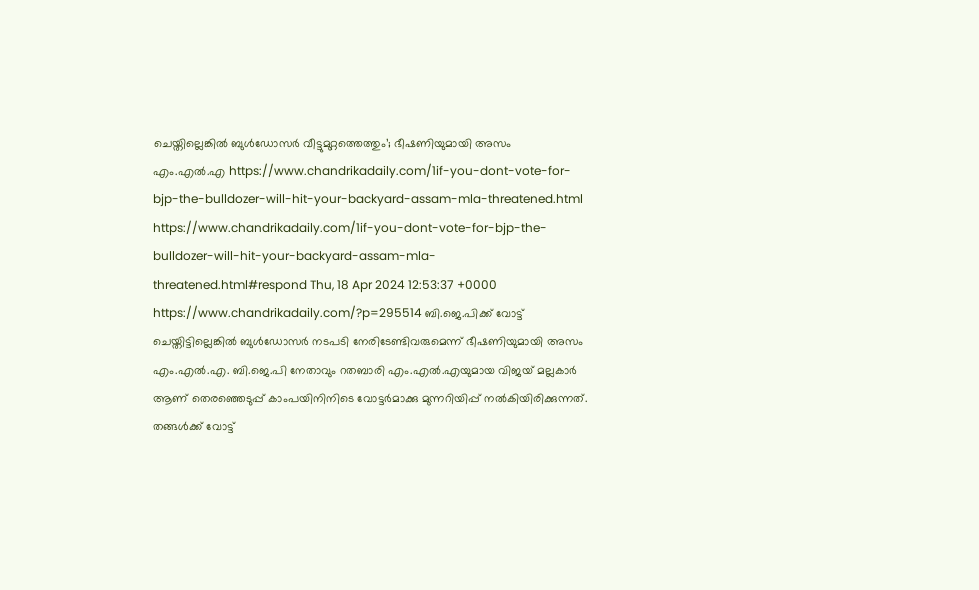ചെയ്തില്ലെങ്കിൽ ബുൾഡോസർ വീട്ടുമുറ്റത്തെത്തും’; ഭീഷണിയുമായി അസം എം.എൽ.എ https://www.chandrikadaily.com/1if-you-dont-vote-for-bjp-the-bulldozer-will-hit-your-backyard-assam-mla-threatened.html https://www.chandrikadaily.com/1if-you-dont-vote-for-bjp-the-bulldozer-will-hit-your-backyard-assam-mla-threatened.html#respond Thu, 18 Apr 2024 12:53:37 +0000 https://www.chandrikadaily.com/?p=295514 ബി.ജെ.പിക്ക് വോട്ട് ചെയ്തിട്ടില്ലെങ്കിൽ ബുൾഡോസർ നടപടി നേരിടേണ്ടിവരുമെന്ന് ഭീഷണിയുമായി അസം എം.എൽ.എ. ബി.ജെ.പി നേതാവും റതബാരി എം.എൽ.എയുമായ വിജയ് മല്ലകാർ ആണ് തെരഞ്ഞെടുപ്പ് കാംപയിനിനിടെ വോട്ടർമാക്കു മുന്നറിയിപ്പ് നൽകിയിരിക്കുന്നത്. തങ്ങൾക്ക് വോട്ട്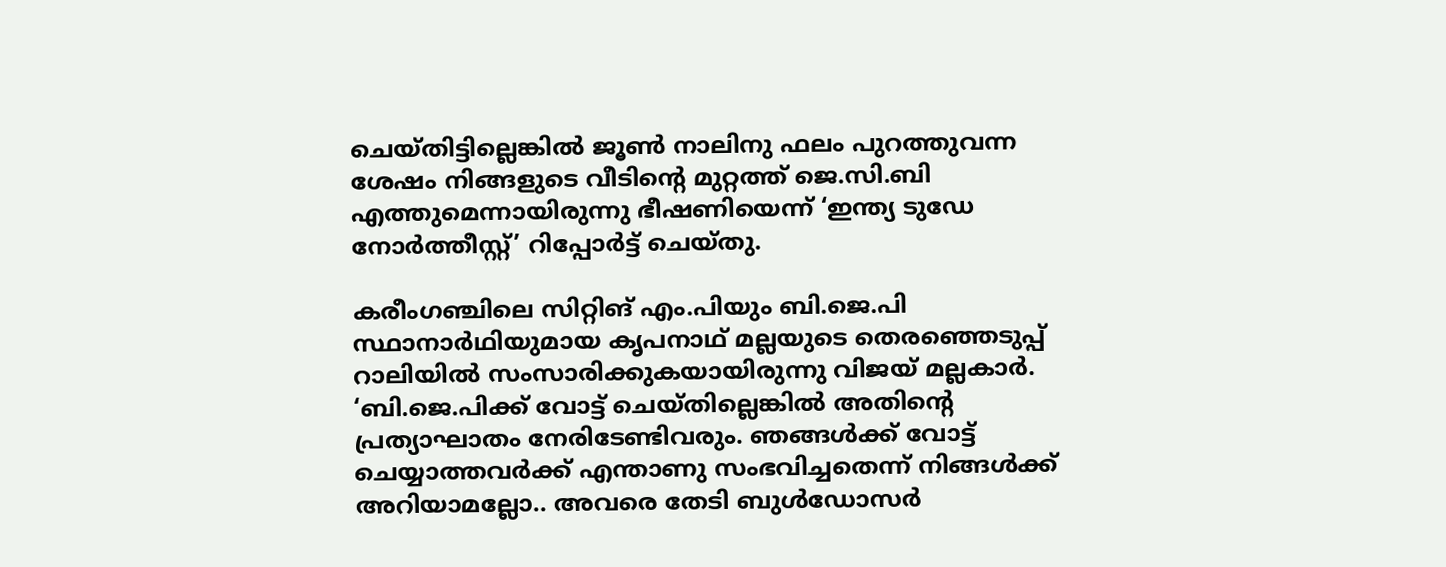ചെയ്തിട്ടില്ലെങ്കിൽ ജൂൺ നാലിനു ഫലം പുറത്തുവന്ന ശേഷം നിങ്ങളുടെ വീടിന്റെ മുറ്റത്ത് ജെ.സി.ബി എത്തുമെന്നായിരുന്നു ഭീഷണിയെന്ന് ‘ഇന്ത്യ ടുഡേ നോർത്തീസ്റ്റ്’ റിപ്പോർട്ട് ചെയ്തു.

കരീംഗഞ്ചിലെ സിറ്റിങ് എം.പിയും ബി.ജെ.പി സ്ഥാനാർഥിയുമായ കൃപനാഥ് മല്ലയുടെ തെരഞ്ഞെടുപ്പ് റാലിയിൽ സംസാരിക്കുകയായിരുന്നു വിജയ് മല്ലകാർ. ‘ബി.ജെ.പിക്ക് വോട്ട് ചെയ്തില്ലെങ്കിൽ അതിന്റെ പ്രത്യാഘാതം നേരിടേണ്ടിവരും. ഞങ്ങൾക്ക് വോട്ട് ചെയ്യാത്തവർക്ക് എന്താണു സംഭവിച്ചതെന്ന് നിങ്ങൾക്ക് അറിയാമല്ലോ.. അവരെ തേടി ബുൾഡോസർ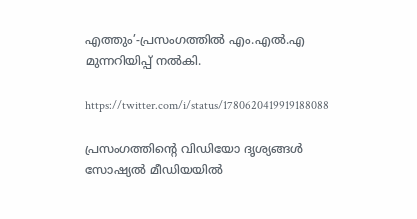എത്തും’-പ്രസംഗത്തിൽ എം.എൽ.എ മുന്നറിയിപ്പ് നൽകി.

https://twitter.com/i/status/1780620419919188088

പ്രസംഗത്തിന്റെ വിഡിയോ ദൃശ്യങ്ങൾ സോഷ്യൽ മീഡിയയിൽ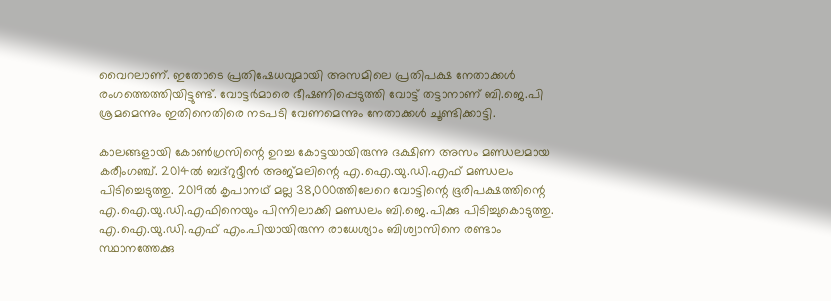വൈറലാണ്. ഇതോടെ പ്രതിഷേധവുമായി അസമിലെ പ്രതിപക്ഷ നേതാക്കൾ രംഗത്തെത്തിയിട്ടുണ്ട്. വോട്ടർമാരെ ഭീഷണിപ്പെടുത്തി വോട്ട് തട്ടാനാണ് ബി.ജെ.പി ശ്രമമെന്നും ഇതിനെതിരെ നടപടി വേണമെന്നും നേതാക്കൾ ചൂണ്ടിക്കാട്ടി.

കാലങ്ങളായി കോൺഗ്രസിന്റെ ഉറച്ച കോട്ടയായിരുന്നു ദക്ഷിണ അസം മണ്ഡലമായ കരീംഗഞ്ച്. 2014ൽ ബദ്‌റുദ്ദീൻ അജ്മലിന്റെ എ.ഐ.യു.ഡി.എഫ് മണ്ഡലം പിടിച്ചെടുത്തു. 2019ൽ കൃപാനഥ് മല്ല 38,000ത്തിലേറെ വോട്ടിന്റെ ഭൂരിപക്ഷത്തിന്റെ എ.ഐ.യു.ഡി.എഫിനെയും പിന്നിലാക്കി മണ്ഡലം ബി.ജെ.പിക്കു പിടിച്ചുകൊടുത്തു. എ.ഐ.യു.ഡി.എഫ് എം.പിയായിരുന്ന രാധേശ്യാം ബിശ്വാസിനെ രണ്ടാം സ്ഥാനത്തേക്കു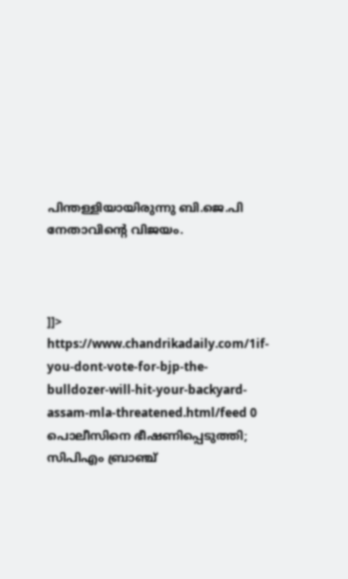പിന്തള്ളിയായിരുന്നു ബി.ജെ.പി നേതാവിന്റെ വിജയം.



]]>
https://www.chandrikadaily.com/1if-you-dont-vote-for-bjp-the-bulldozer-will-hit-your-backyard-assam-mla-threatened.html/feed 0
പൊലീസിനെ ഭീഷണിപ്പെടുത്തി; സിപിഎം ബ്രാഞ്ച്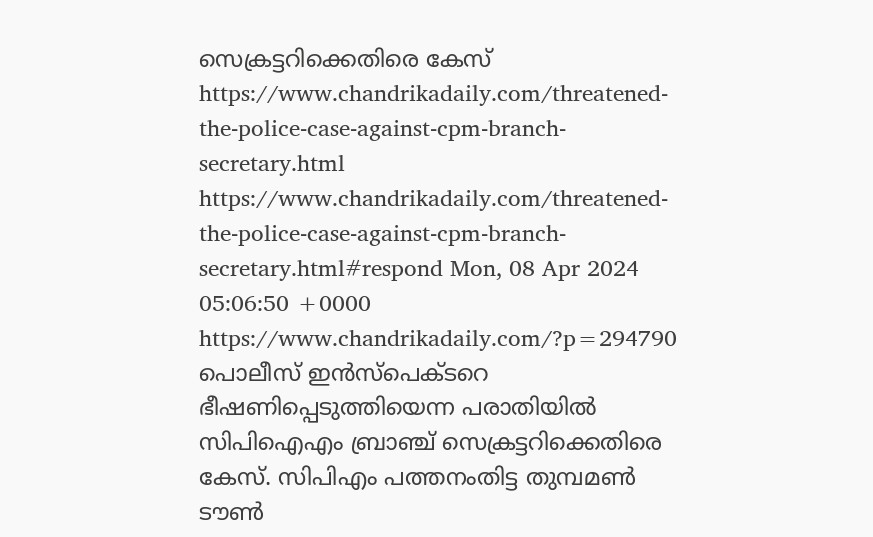സെക്രട്ടറിക്കെതിരെ കേസ് https://www.chandrikadaily.com/threatened-the-police-case-against-cpm-branch-secretary.html https://www.chandrikadaily.com/threatened-the-police-case-against-cpm-branch-secretary.html#respond Mon, 08 Apr 2024 05:06:50 +0000 https://www.chandrikadaily.com/?p=294790 പൊലീസ് ഇന്‍സ്പെക്ടറെ ഭീഷണിപ്പെടുത്തിയെന്ന പരാതിയില്‍ സിപിഐഎം ബ്രാഞ്ച് സെക്രട്ടറിക്കെതിരെ കേസ്. സിപിഎം പത്തനംതിട്ട തുമ്പമണ്‍ ടൗണ്‍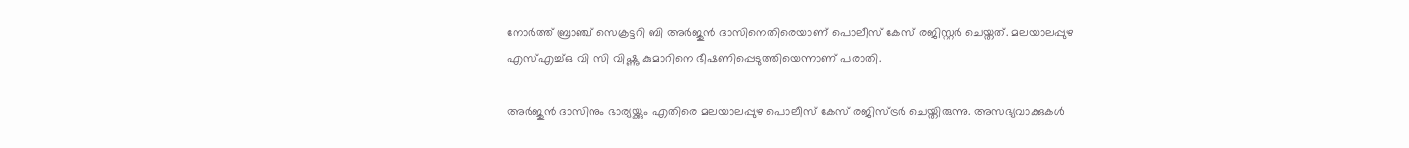നോര്‍ത്ത് ബ്രാഞ്ച് സെക്രട്ടറി ബി അര്‍ജുന്‍ ദാസിനെതിരെയാണ് പൊലീസ് കേസ് രജിസ്റ്റര്‍ ചെയ്തത്. മലയാലപ്പുഴ എസ്എച്ച്ഒ വി സി വിഷ്ണു കുമാറിനെ ഭീഷണിപ്പെടുത്തിയെന്നാണ് പരാതി.

അര്‍ജുന്‍ ദാസിനും ഭാര്യയ്ക്കും എതിരെ മലയാലപ്പുഴ പൊലീസ് കേസ് രജിസ്ട്രര്‍ ചെയ്തിരുന്നു. അസഭ്യവാക്കുകള്‍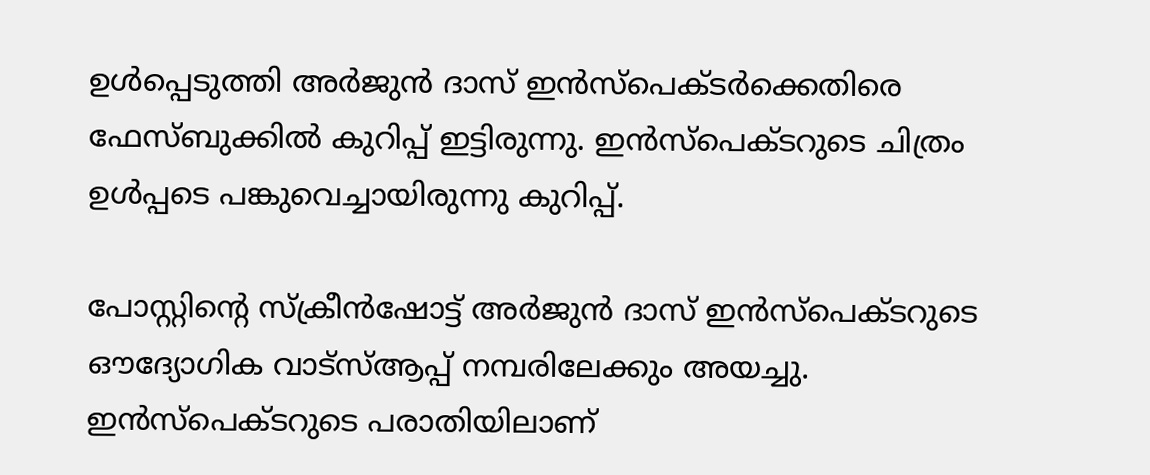ഉള്‍പ്പെടുത്തി അര്‍ജുന്‍ ദാസ് ഇന്‍സ്പെക്ടര്‍ക്കെതിരെ ഫേസ്ബുക്കില്‍ കുറിപ്പ് ഇട്ടിരുന്നു. ഇന്‍സ്പെക്ടറുടെ ചിത്രം ഉള്‍പ്പടെ പങ്കുവെച്ചായിരുന്നു കുറിപ്പ്.

പോസ്റ്റിന്റെ സ്‌ക്രീന്‍ഷോട്ട് അര്‍ജുന്‍ ദാസ് ഇന്‍സ്പെക്ടറുടെ ഔദ്യോഗിക വാട്സ്ആപ്പ് നമ്പരിലേക്കും അയച്ചു. ഇന്‍സ്പെക്ടറുടെ പരാതിയിലാണ്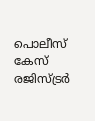പൊലീസ് കേസ് രജിസ്ട്രര്‍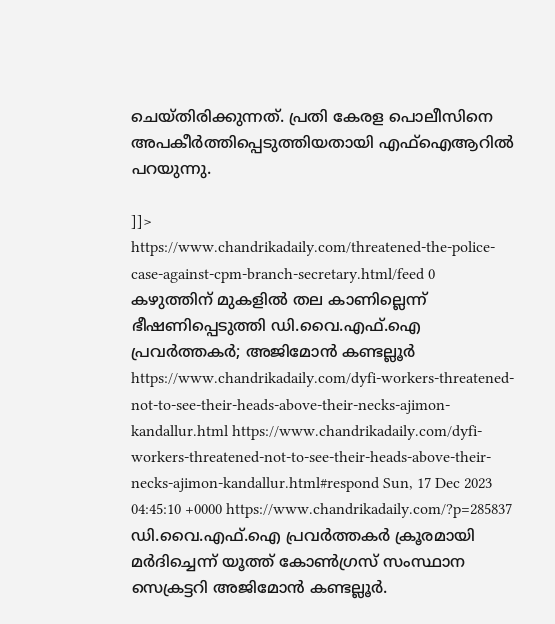ചെയ്തിരിക്കുന്നത്. പ്രതി കേരള പൊലീസിനെ അപകീര്‍ത്തിപ്പെടുത്തിയതായി എഫ്ഐആറില്‍ പറയുന്നു.

]]>
https://www.chandrikadaily.com/threatened-the-police-case-against-cpm-branch-secretary.html/feed 0
കഴുത്തിന് മുകളില്‍ തല കാണില്ലെന്ന് ഭീഷണിപ്പെടുത്തി ഡി.വൈ.എഫ്.ഐ പ്രവര്‍ത്തകര്‍; അജിമോന്‍ കണ്ടല്ലൂര്‍ https://www.chandrikadaily.com/dyfi-workers-threatened-not-to-see-their-heads-above-their-necks-ajimon-kandallur.html https://www.chandrikadaily.com/dyfi-workers-threatened-not-to-see-their-heads-above-their-necks-ajimon-kandallur.html#respond Sun, 17 Dec 2023 04:45:10 +0000 https://www.chandrikadaily.com/?p=285837 ഡി.വൈ.എഫ്.ഐ പ്രവര്‍ത്തകര്‍ ക്രൂരമായി മര്‍ദിച്ചെന്ന് യൂത്ത് കോണ്‍ഗ്രസ് സംസ്ഥാന സെക്രട്ടറി അജിമോന്‍ കണ്ടല്ലൂര്‍.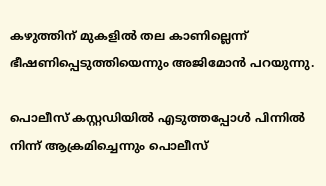കഴുത്തിന് മുകളില്‍ തല കാണില്ലെന്ന് ഭീഷണിപ്പെടുത്തിയെന്നും അജിമോന്‍ പറയുന്നു.

പൊലീസ് കസ്റ്റഡിയില്‍ എടുത്തപ്പോള്‍ പിന്നില്‍ നിന്ന് ആക്രമിച്ചെന്നും പൊലീസ്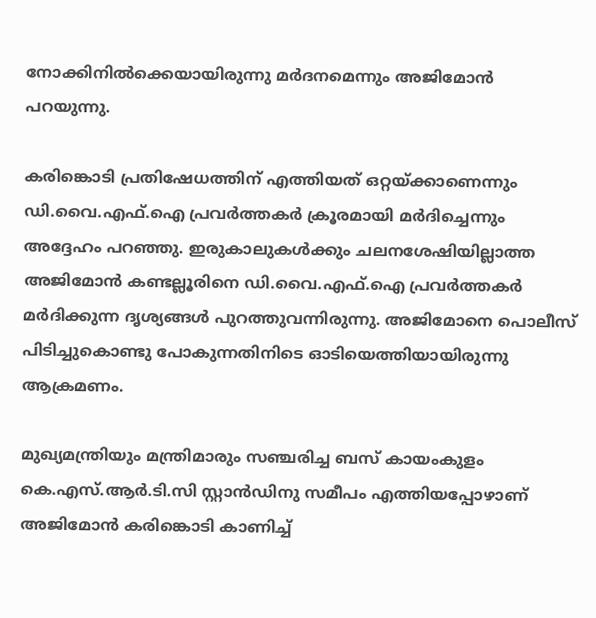നോക്കിനില്‍ക്കെയായിരുന്നു മര്‍ദനമെന്നും അജിമോന്‍ പറയുന്നു.

കരിങ്കൊടി പ്രതിഷേധത്തിന് എത്തിയത് ഒറ്റയ്ക്കാണെന്നും ഡി.വൈ.എഫ്.ഐ പ്രവര്‍ത്തകര്‍ ക്രൂരമായി മര്‍ദിച്ചെന്നും അദ്ദേഹം പറഞ്ഞു. ഇരുകാലുകള്‍ക്കും ചലനശേഷിയില്ലാത്ത അജിമോന്‍ കണ്ടല്ലൂരിനെ ഡി.വൈ.എഫ്.ഐ പ്രവര്‍ത്തകര്‍ മര്‍ദിക്കുന്ന ദൃശ്യങ്ങള്‍ പുറത്തുവന്നിരുന്നു. അജിമോനെ പൊലീസ് പിടിച്ചുകൊണ്ടു പോകുന്നതിനിടെ ഓടിയെത്തിയായിരുന്നു ആക്രമണം.

മുഖ്യമന്ത്രിയും മന്ത്രിമാരും സഞ്ചരിച്ച ബസ് കായംകുളം കെ.എസ്.ആര്‍.ടി.സി സ്റ്റാന്‍ഡിനു സമീപം എത്തിയപ്പോഴാണ് അജിമോന്‍ കരിങ്കൊടി കാണിച്ച്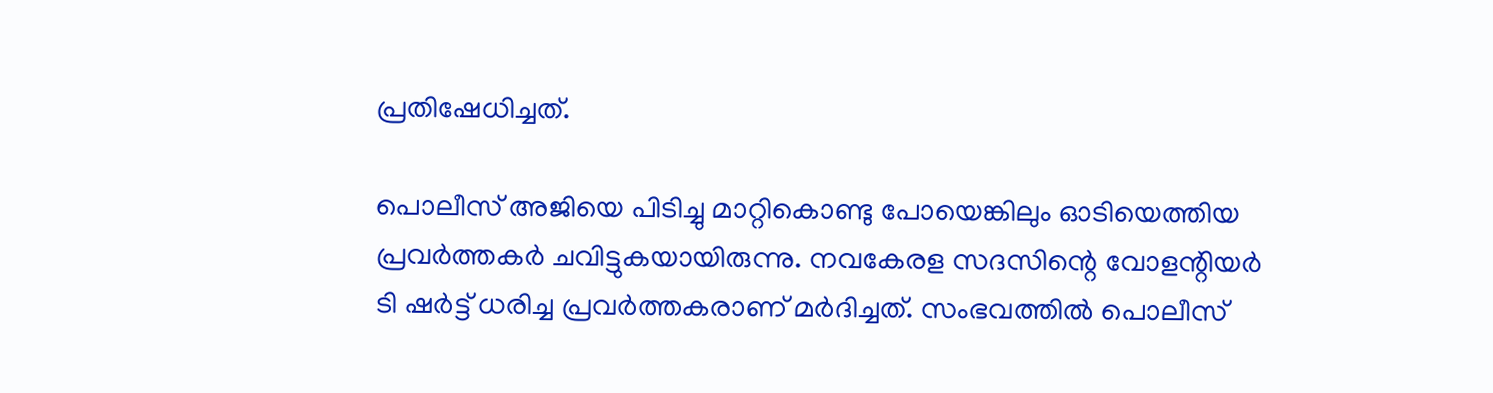പ്രതിഷേധിച്ചത്.

പൊലീസ് അജിയെ പിടിച്ചു മാറ്റികൊണ്ടു പോയെങ്കിലും ഓടിയെത്തിയ പ്രവര്‍ത്തകര്‍ ചവിട്ടുകയായിരുന്നു. നവകേരള സദസിന്റെ വോളന്റിയര്‍ ടി ഷര്‍ട്ട് ധരിച്ച പ്രവര്‍ത്തകരാണ് മര്‍ദിച്ചത്. സംഭവത്തില്‍ പൊലീസ്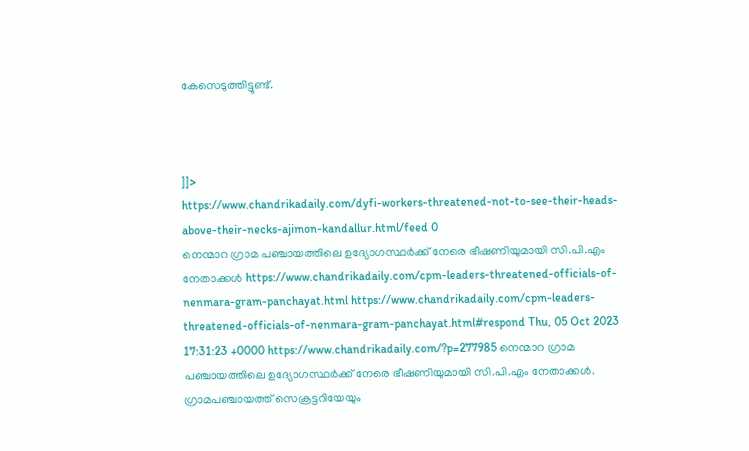കേസെടുത്തിട്ടുണ്ട്.



]]>
https://www.chandrikadaily.com/dyfi-workers-threatened-not-to-see-their-heads-above-their-necks-ajimon-kandallur.html/feed 0
നെന്മാറ ഗ്രാമ പഞ്ചായത്തിലെ ഉദ്യോഗസ്ഥര്‍ക്ക് നേരെ ഭീഷണിയുമായി സി.പി.എം നേതാക്കള്‍ https://www.chandrikadaily.com/cpm-leaders-threatened-officials-of-nenmara-gram-panchayat.html https://www.chandrikadaily.com/cpm-leaders-threatened-officials-of-nenmara-gram-panchayat.html#respond Thu, 05 Oct 2023 17:31:23 +0000 https://www.chandrikadaily.com/?p=277985 നെന്മാറ ഗ്രാമ പഞ്ചായത്തിലെ ഉദ്യോഗസ്ഥര്‍ക്ക് നേരെ ഭീഷണിയുമായി സി.പി.എം നേതാക്കള്‍. ഗ്രാമപഞ്ചായത്ത് സെക്രട്ടറിയേയും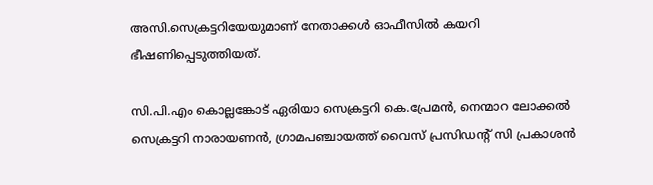അസി.സെക്രട്ടറിയേയുമാണ് നേതാക്കള്‍ ഓഫീസില്‍ കയറി ഭീഷണിപ്പെടുത്തിയത്.

സി.പി.എം കൊല്ലങ്കോട് ഏരിയാ സെക്രട്ടറി കെ.പ്രേമന്‍, നെന്മാറ ലോക്കല്‍ സെക്രട്ടറി നാരായണന്‍, ഗ്രാമപഞ്ചായത്ത് വൈസ് പ്രസിഡന്റ് സി പ്രകാശന്‍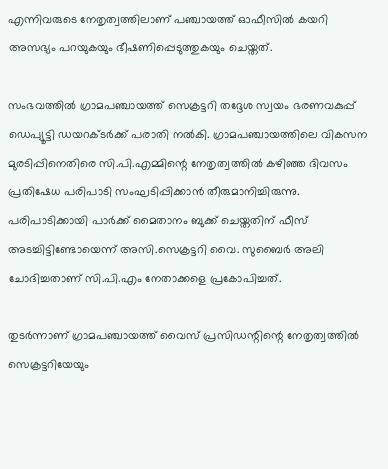എന്നിവരുടെ നേതൃത്വത്തിലാണ് പഞ്ചായത്ത് ഓഫീസില്‍ കയറി അസഭ്യം പറയുകയും ഭീഷണിപ്പെടുത്തുകയും ചെയ്തത്.

സംഭവത്തില്‍ ഗ്രാമപഞ്ചായത്ത് സെക്രട്ടറി തദ്ദേശ സ്വയം ഭരണവകുപ്പ് ഡെപ്യൂട്ടി ഡയറക്ടര്‍ക്ക് പരാതി നല്‍കി. ഗ്രാമപഞ്ചായത്തിലെ വികസന മുരടിപ്പിനെതിരെ സി.പി.എമ്മിന്റെ നേതൃത്വത്തില്‍ കഴിഞ്ഞ ദിവസം പ്രതിഷേധ പരിപാടി സംഘടിപ്പിക്കാന്‍ തീരുമാനിച്ചിരുന്നു. പരിപാടിക്കായി പാര്‍ക്ക് മൈതാനം ബുക്ക് ചെയ്തതിന് ഫീസ് അടച്ചിട്ടിണ്ടോയെന്ന് അസി.സെക്രട്ടറി വൈ. സുബൈര്‍ അലി ചോദിച്ചതാണ് സി.പി.എം നേതാക്കളെ പ്രകോപിച്ചത്.

തുടര്‍ന്നാണ് ഗ്രാമപഞ്ചായത്ത് വൈസ് പ്രസിഡന്റിന്റെ നേതൃത്വത്തില്‍ സെക്രട്ടറിയേയും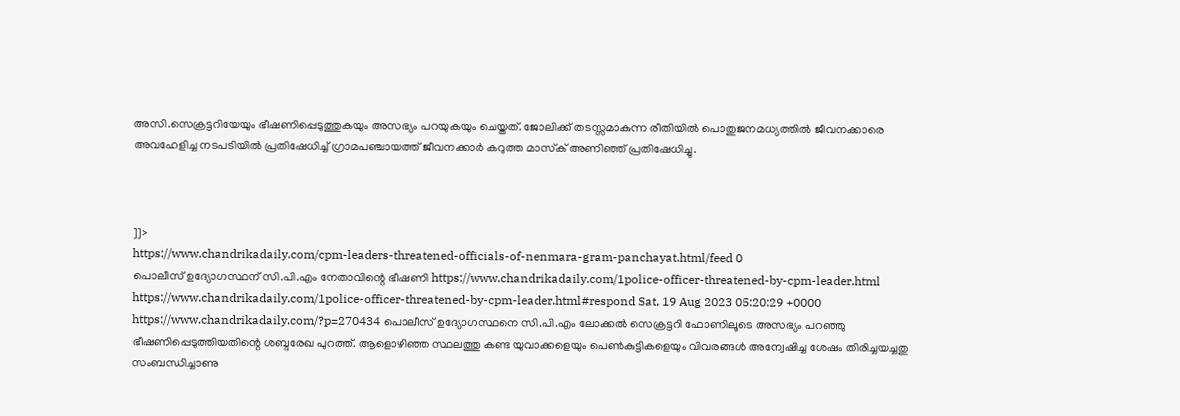അസി.സെക്രട്ടറിയേയും ഭീഷണിപ്പെടുത്തുകയും അസഭ്യം പറയുകയും ചെയ്തത്. ജോലിക്ക് തടസ്സമാകുന്ന രീതിയില്‍ പൊതുജനമധ്യത്തില്‍ ജീവനക്കാരെ അവഹേളിച്ച നടപടിയില്‍ പ്രതിഷേധിച്ച് ഗ്രാമപഞ്ചായത്ത് ജീവനക്കാര്‍ കറുത്ത മാസ്‌ക് അണിഞ്ഞ് പ്രതിഷേധിച്ചു.



]]>
https://www.chandrikadaily.com/cpm-leaders-threatened-officials-of-nenmara-gram-panchayat.html/feed 0
പൊലീസ് ഉദ്യോഗസ്ഥന് സി.പി.എം നേതാവിന്റെ ഭീഷണി https://www.chandrikadaily.com/1police-officer-threatened-by-cpm-leader.html https://www.chandrikadaily.com/1police-officer-threatened-by-cpm-leader.html#respond Sat, 19 Aug 2023 05:20:29 +0000 https://www.chandrikadaily.com/?p=270434 പൊലീസ് ഉദ്യോഗസ്ഥനെ സി.പി.എം ലോക്കല്‍ സെക്രട്ടറി ഫോണിലൂടെ അസഭ്യം പറഞ്ഞു ഭീഷണിപ്പെടുത്തിയതിന്റെ ശബ്ദരേഖ പുറത്ത്. ആളൊഴിഞ്ഞ സ്ഥലത്തു കണ്ട യുവാക്കളെയും പെണ്‍കുട്ടികളെയും വിവരങ്ങള്‍ അന്വേഷിച്ച ശേഷം തിരിച്ചയച്ചതു സംബന്ധിച്ചാണു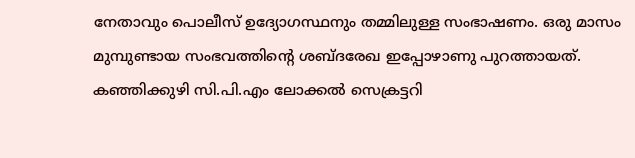നേതാവും പൊലീസ് ഉദ്യോഗസ്ഥനും തമ്മിലുള്ള സംഭാഷണം. ഒരു മാസം മുമ്പുണ്ടായ സംഭവത്തിന്റെ ശബ്ദരേഖ ഇപ്പോഴാണു പുറത്തായത്. കഞ്ഞിക്കുഴി സി.പി.എം ലോക്കല്‍ സെക്രട്ടറി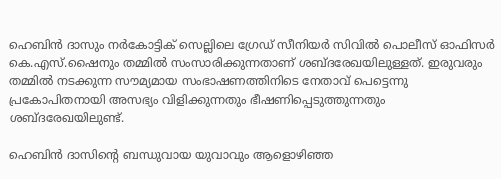ഹെബിന്‍ ദാസും നര്‍കോട്ടിക് സെല്ലിലെ ഗ്രേഡ് സീനിയര്‍ സിവില്‍ പൊലീസ് ഓഫിസര്‍ കെ.എസ്.ഷൈനും തമ്മില്‍ സംസാരിക്കുന്നതാണ് ശബ്ദരേഖയിലുള്ളത്. ഇരുവരും തമ്മില്‍ നടക്കുന്ന സൗമ്യമായ സംഭാഷണത്തിനിടെ നേതാവ് പെട്ടെന്നു പ്രകോപിതനായി അസഭ്യം വിളിക്കുന്നതും ഭീഷണിപ്പെടുത്തുന്നതും ശബ്ദരേഖയിലുണ്ട്.

ഹെബിന്‍ ദാസിന്റെ ബന്ധുവായ യുവാവും ആളൊഴിഞ്ഞ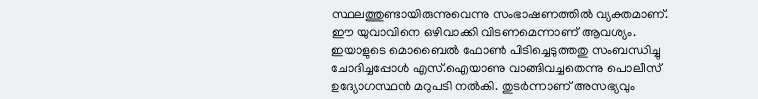സ്ഥലത്തുണ്ടായിരുന്നുവെന്നു സംഭാഷണത്തില്‍ വ്യക്തമാണ്. ഈ യുവാവിനെ ഒഴിവാക്കി വിടണമെന്നാണ് ആവശ്യം. ഇയാളുടെ മൊബൈല്‍ ഫോണ്‍ പിടിച്ചെടുത്തതു സംബന്ധിച്ചു ചോദിച്ചപ്പോള്‍ എസ്‌.ഐയാണു വാങ്ങിവച്ചതെന്നു പൊലീസ് ഉദ്യോഗസ്ഥന്‍ മറുപടി നല്‍കി. തുടര്‍ന്നാണ് അസഭ്യവും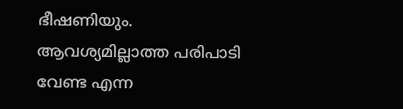ഭീഷണിയും. ആവശ്യമില്ലാത്ത പരിപാടി വേണ്ട എന്ന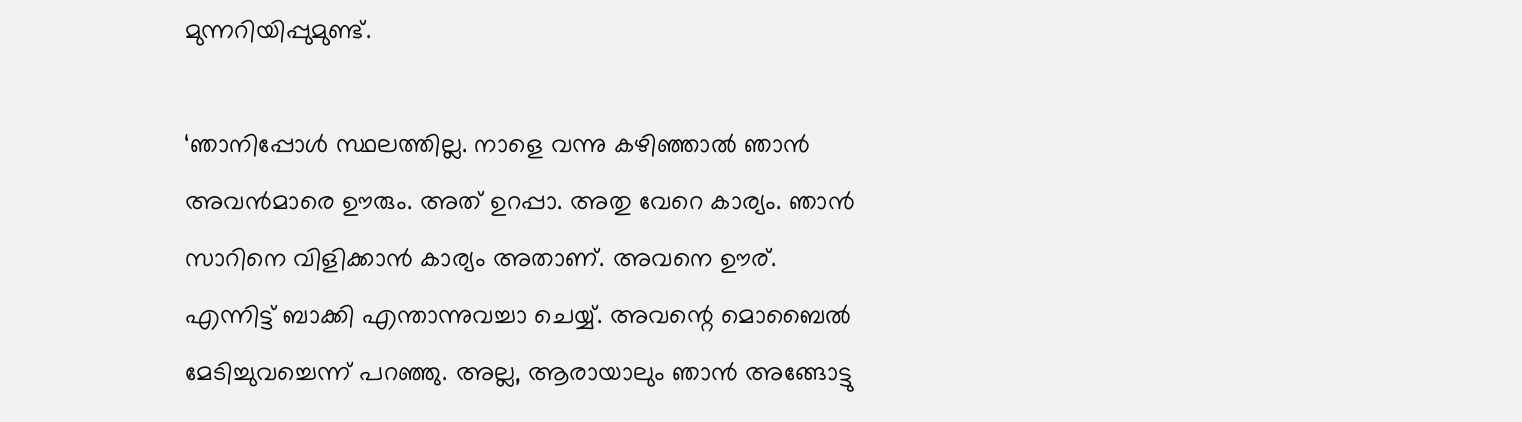മുന്നറിയിപ്പുമുണ്ട്.

‘ഞാനിപ്പോള്‍ സ്ഥലത്തില്ല. നാളെ വന്നു കഴിഞ്ഞാല്‍ ഞാന്‍ അവന്‍മാരെ ഊരും. അത് ഉറപ്പാ. അതു വേറെ കാര്യം. ഞാന്‍ സാറിനെ വിളിക്കാന്‍ കാര്യം അതാണ്. അവനെ ഊര്. എന്നിട്ട് ബാക്കി എന്താന്നുവച്ചാ ചെയ്യ്. അവന്റെ മൊബൈല്‍ മേടിച്ചുവച്ചെന്ന് പറഞ്ഞു. അല്ല, ആരായാലും ഞാന്‍ അങ്ങോട്ടു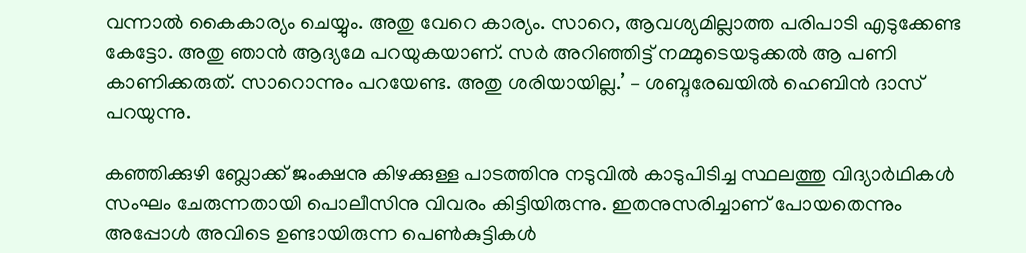വന്നാല്‍ കൈകാര്യം ചെയ്യും. അതു വേറെ കാര്യം. സാറെ, ആവശ്യമില്ലാത്ത പരിപാടി എടുക്കേണ്ട കേട്ടോ. അതു ഞാന്‍ ആദ്യമേ പറയുകയാണ്. സര്‍ അറിഞ്ഞിട്ട് നമ്മുടെയടുക്കല്‍ ആ പണി കാണിക്കരുത്. സാറൊന്നും പറയേണ്ട. അതു ശരിയായില്ല.’ – ശബ്ദരേഖയില്‍ ഹെബിന്‍ ദാസ് പറയുന്നു.

കഞ്ഞിക്കുഴി ബ്ലോക്ക് ജംക്ഷനു കിഴക്കുള്ള പാടത്തിനു നടുവില്‍ കാടുപിടിച്ച സ്ഥലത്തു വിദ്യാര്‍ഥികള്‍ സംഘം ചേരുന്നതായി പൊലീസിനു വിവരം കിട്ടിയിരുന്നു. ഇതനുസരിച്ചാണ് പോയതെന്നും അപ്പോള്‍ അവിടെ ഉണ്ടായിരുന്ന പെണ്‍കുട്ടികള്‍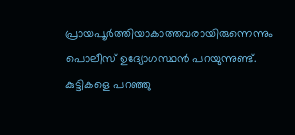പ്രായപൂര്‍ത്തിയാകാത്തവരായിരുന്നെന്നും പൊലീസ് ഉദ്യോഗസ്ഥന്‍ പറയുന്നുണ്ട്. കുട്ടികളെ പറഞ്ഞു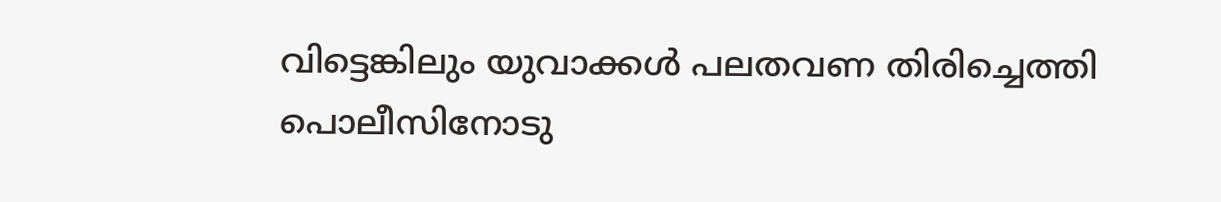വിട്ടെങ്കിലും യുവാക്കള്‍ പലതവണ തിരിച്ചെത്തി പൊലീസിനോടു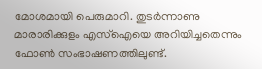മോശമായി പെരുമാറി. തുടര്‍ന്നാണു മാരാരിക്കുളം എസ്‌ഐയെ അറിയിച്ചതെന്നും ഫോണ്‍ സംഭാഷണത്തിലുണ്ട്.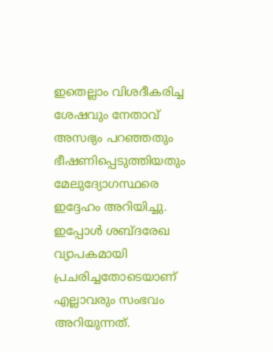ഇതെല്ലാം വിശദീകരിച്ച ശേഷവും നേതാവ് അസഭ്യം പറഞ്ഞതും ഭീഷണിപ്പെടുത്തിയതും മേലുദ്യോഗസ്ഥരെ ഇദ്ദേഹം അറിയിച്ചു. ഇപ്പോള്‍ ശബ്ദരേഖ വ്യാപകമായി പ്രചരിച്ചതോടെയാണ് എല്ലാവരും സംഭവം അറിയുന്നത്.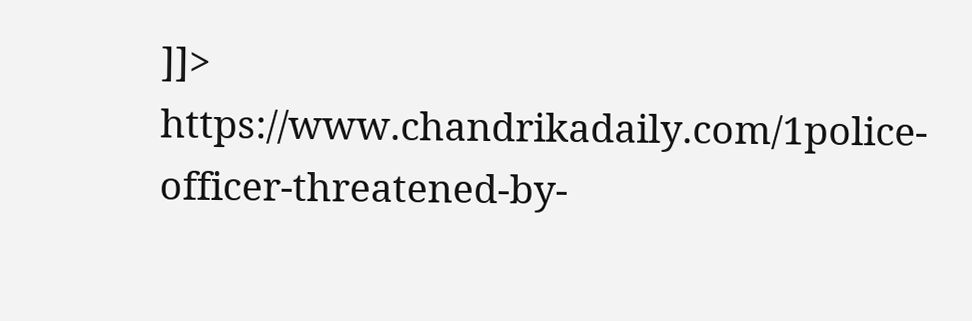]]>
https://www.chandrikadaily.com/1police-officer-threatened-by-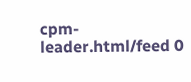cpm-leader.html/feed 0